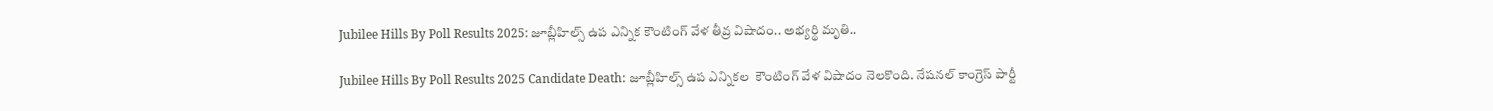Jubilee Hills By Poll Results 2025: జూబ్లీహిల్స్‌ ఉప ఎన్నిక కౌంటింగ్‌ వేళ తీవ్ర విషాదం.. అభ్యర్థి మృతి..

Jubilee Hills By Poll Results 2025 Candidate Death: జూబ్లీహిల్స్ ఉప ఎన్నికల  కౌంటింగ్ వేళ విషాదం నెలకొంది. నేషనల్ కాంగ్రెస్ పార్టీ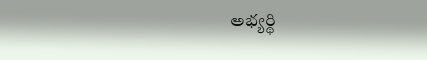అభ్యర్థి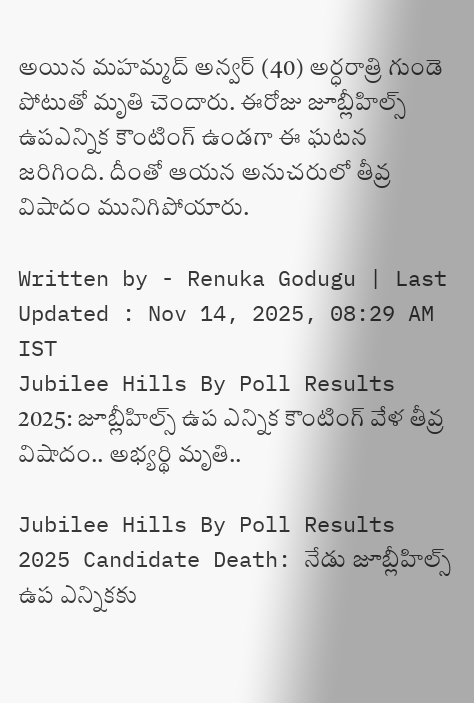అయిన మహమ్మద్ అన్వర్ (40) అర్ధరాత్రి గుండె పోటుతో మృతి చెందారు. ఈరోజు జూబ్లీహిల్స్ ఉపఎన్నిక కౌంటింగ్ ఉండగా ఈ ఘటన జరిగింది. దీంతో ఆయన అనుచరులో తీవ్ర విషాదం మునిగిపోయారు.

Written by - Renuka Godugu | Last Updated : Nov 14, 2025, 08:29 AM IST
Jubilee Hills By Poll Results 2025: జూబ్లీహిల్స్‌ ఉప ఎన్నిక కౌంటింగ్‌ వేళ తీవ్ర విషాదం.. అభ్యర్థి మృతి..

Jubilee Hills By Poll Results 2025 Candidate Death: నేడు జూబ్లీహిల్స్ ఉప ఎన్నికకు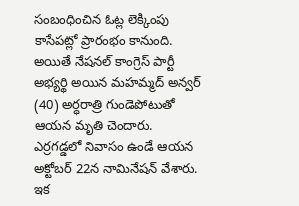సంబంధించిన ఓట్ల లెక్కింపు కాసేపట్లో ప్రారంభం కానుంది. అయితే నేషనల్ కాంగ్రెస్ పార్టీ అభ్యర్థి అయిన మహమ్మద్ అన్వర్ (40) అర్ధరాత్రి గుండెపోటుతో ఆయన మృతి చెందారు. ఎర్రగడ్డలో నివాసం ఉండే ఆయన అక్టోబర్ 22న నామినేషన్ వేశారు. ఇక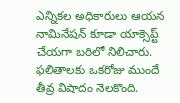ఎన్నికల అధికారులు ఆయన నామినేషన్ కూడా యాక్సెప్ట్ చేయగా బరిలో నిలిచారు. ఫలితాలకు ఒకరోజు ముందే తీవ్ర విషాదం నెలకొంది.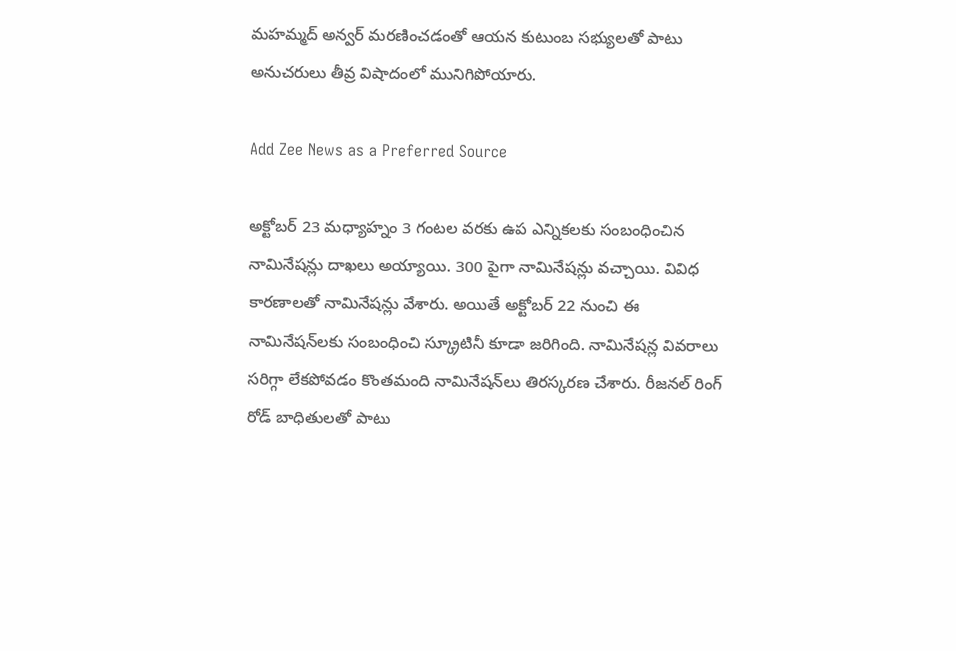మహమ్మద్ అన్వర్ మరణించడంతో ఆయన కుటుంబ సభ్యులతో పాటు అనుచరులు తీవ్ర విషాదంలో మునిగిపోయారు.

Add Zee News as a Preferred Source

అక్టోబర్ 23 మధ్యాహ్నం 3 గంటల వరకు ఉప ఎన్నికలకు సంబంధించిన నామినేషన్లు దాఖలు అయ్యాయి. 300 పైగా నామినేషన్లు వచ్చాయి. వివిధ కారణాలతో నామినేషన్లు వేశారు. అయితే అక్టోబర్ 22 నుంచి ఈ నామినేషన్‌లకు సంబంధించి స్క్రూటినీ కూడా జరిగింది. నామినేషన్ల వివరాలు సరిగ్గా లేకపోవడం కొంతమంది నామినేషన్‌లు తిరస్కరణ చేశారు. రీజనల్ రింగ్ రోడ్ బాధితులతో పాటు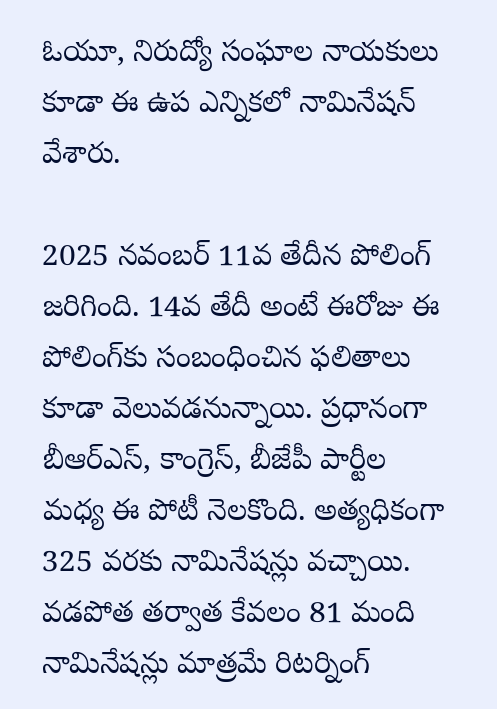ఓయూ, నిరుద్యో సంఘాల నాయకులు కూడా ఈ ఉప ఎన్నికలో నామినేషన్‌ వేశారు.

2025 నవంబర్ 11వ తేదీన పోలింగ్ జరిగింది. 14వ తేదీ అంటే ఈరోజు ఈ పోలింగ్‌కు సంబంధించిన ఫలితాలు కూడా వెలువడనున్నాయి. ప్రధానంగా బీఆర్ఎస్, కాంగ్రెస్, బీజేపీ పార్టీల మధ్య ఈ పోటీ నెలకొంది. అత్యధికంగా 325 వరకు నామినేషన్లు వచ్చాయి. వడపోత తర్వాత కేవలం 81 మంది నామినేషన్లు మాత్రమే రిటర్నింగ్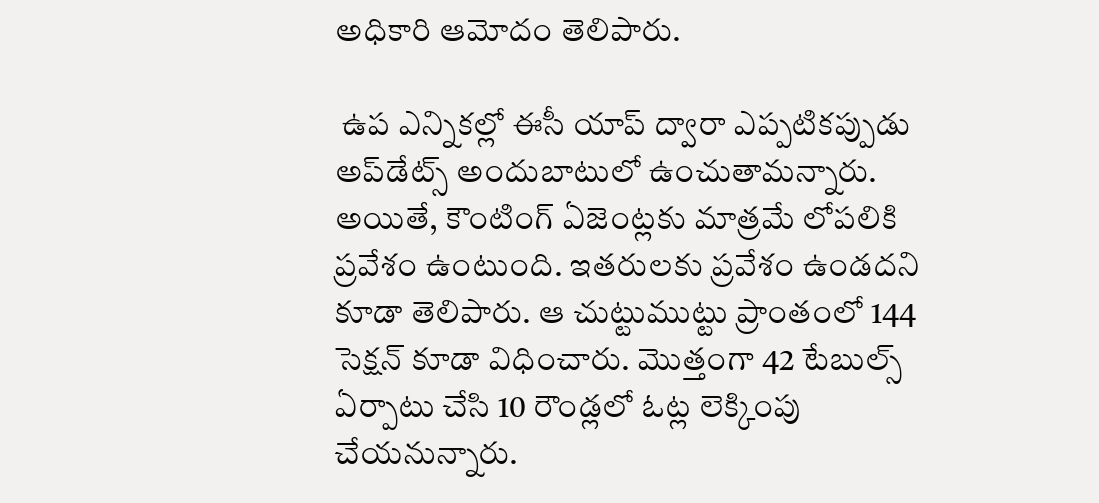అధికారి ఆమోదం తెలిపారు.

 ఉప ఎన్నికల్లో ఈసీ యాప్ ద్వారా ఎప్పటికప్పుడు అప్‌డేట్స్ అందుబాటులో ఉంచుతామన్నారు. అయితే, కౌంటింగ్ ఏజెంట్లకు మాత్రమే లోపలికి ప్రవేశం ఉంటుంది. ఇతరులకు ప్రవేశం ఉండదని కూడా తెలిపారు. ఆ చుట్టుముట్టు ప్రాంతంలో 144 సెక్షన్ కూడా విధించారు. మొత్తంగా 42 టేబుల్స్‌ ఏర్పాటు చేసి 10 రౌండ్లలో ఓట్ల లెక్కింపు చేయనున్నారు.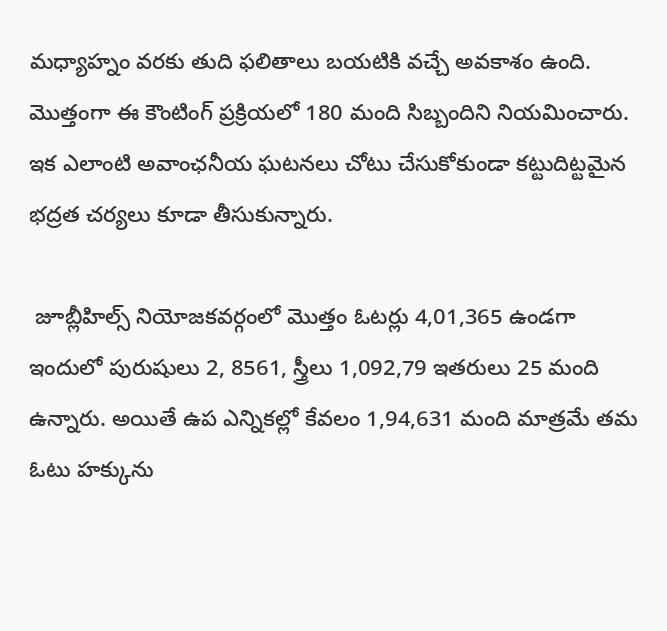మధ్యాహ్నం వరకు తుది ఫలితాలు బయటికి వచ్చే అవకాశం ఉంది. మొత్తంగా ఈ కౌంటింగ్ ప్రక్రియలో 180 మంది సిబ్బందిని నియమించారు. ఇక ఎలాంటి అవాంఛనీయ ఘటనలు చోటు చేసుకోకుండా కట్టుదిట్టమైన భద్రత చర్యలు కూడా తీసుకున్నారు.

 జూబ్లీహిల్స్ నియోజకవర్గంలో మొత్తం ఓటర్లు 4,01,365 ఉండగా ఇందులో పురుషులు 2, 8561, స్త్రీలు 1,092,79 ఇతరులు 25 మంది ఉన్నారు. అయితే ఉప ఎన్నికల్లో కేవలం 1,94,631 మంది మాత్రమే తమ ఓటు హక్కును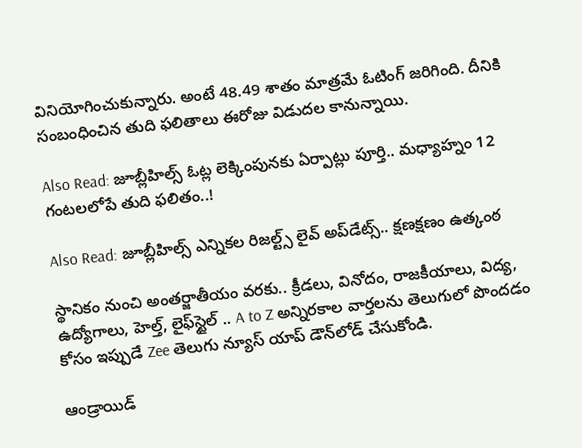వినియోగించుకున్నారు. అంటే 48.49 శాతం మాత్రమే ఓటింగ్ జరిగింది. దీనికి సంబంధించిన తుది ఫలితాలు ఈరోజు విడుదల కానున్నాయి.

Also Read: జూబ్లీహిల్స్ ఓట్ల లెక్కింపునకు ఏర్పాట్లు పూర్తి.. మధ్యాహ్నం 12 గంటలలోపే తుది ఫలితం..!

Also Read: జూబ్లీహిల్స్ ఎన్నికల రిజల్ట్స్ లైవ్‌ అప్‌డేట్స్.. క్షణక్షణం ఉత్కంఠ

స్థానికం నుంచి అంతర్జాతీయం వరకు.. క్రీడలు, వినోదం, రాజకీయాలు, విద్య, ఉద్యోగాలు, హెల్త్, లైఫ్‌స్టైల్ .. A to Z అన్నిరకాల వార్తలను తెలుగులో పొందడం కోసం ఇప్పుడే Zee తెలుగు న్యూస్ యాప్ డౌన్‌లోడ్ చేసుకోండి.

ఆండ్రాయిడ్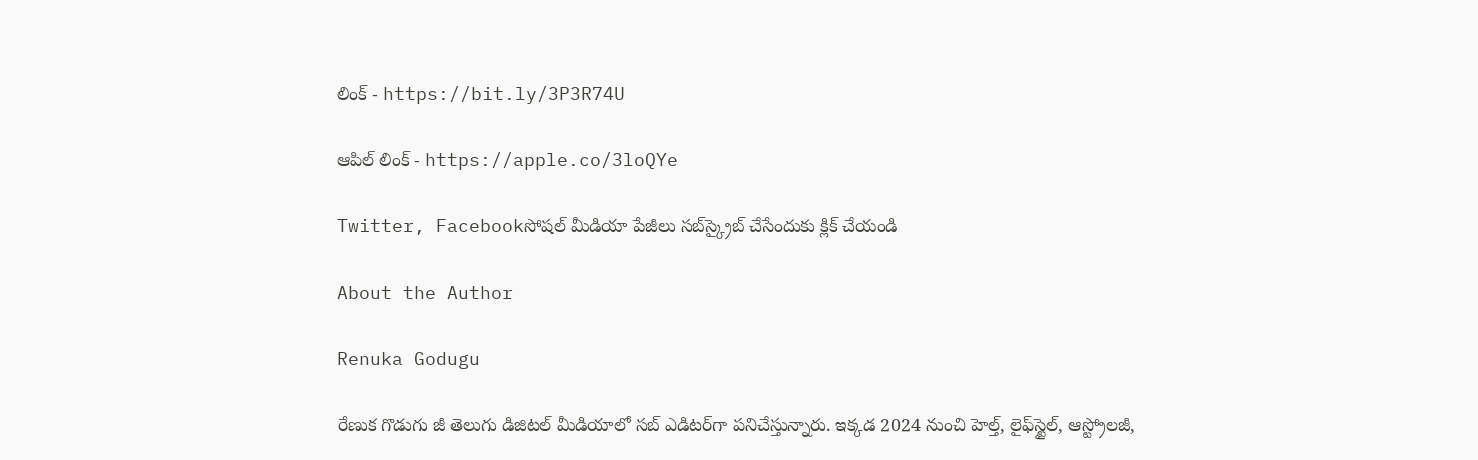లింక్ - https://bit.ly/3P3R74U

ఆపిల్ లింక్ - https://apple.co/3loQYe

Twitter, Facebookసోషల్ మీడియా పేజీలు సబ్‌స్క్రైబ్ చేసేందుకు క్లిక్ చేయండి

About the Author

Renuka Godugu

రేణుక గొడుగు జీ తెలుగు డిజిటల్ మీడియాలో సబ్ ఎడిటర్‌గా పనిచేస్తున్నారు. ఇక్కడ 2024 నుంచి హెల్త్‌, లైఫ్‌స్టైల్‌, ఆస్ట్రోలజీ,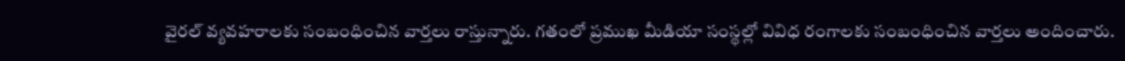వైరల్‌ వ్యవహరాలకు సంబంధించిన వార్తలు రాస్తున్నారు. గతంలో ప్రముఖ మీడియా సంస్థల్లో వివిధ రంగాలకు సంబంధించిన వార్తలు అందించారు.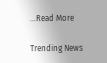...Read More

Trending News